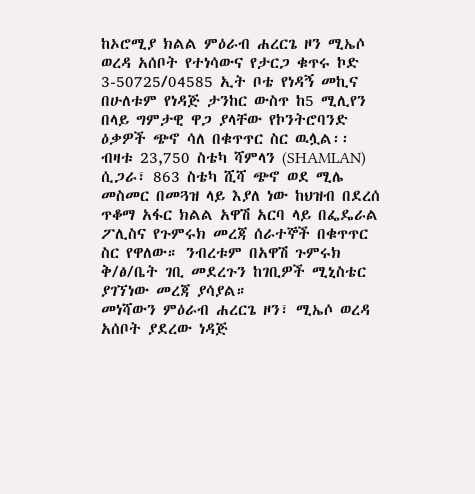ከኦሮሚያ ክልል ምዕራብ ሐረርጌ ዞን ሚኤሶ ወረዳ አሰቦት የተነሳውና የታርጋ ቁጥሩ ኮድ 3-50725/04585 ኢት ቦቴ የነዳኝ መኪና በሁለቱም የነዳጅ ታንከር ውስጥ ከ5 ሚሊየን በላይ ግምታዊ ዋጋ ያላቸው የኮንትሮባንድ ዕቃዎች ጭኖ ሳለ በቁጥጥር ስር ዉሏል፡፡
ብዛቱ 23,750 ስቴካ ሻምላን (SHAMLAN) ሲጋራ፣ 863 ስቴካ ሺሻ ጭኖ ወደ ሚሌ መስመር በመጓዝ ላይ እያለ ነው ከህዝብ በደረሰ ጥቆማ አፋር ክልል አዋሽ አርባ ላይ በፌዴራል ፖሊስና የጉምሩክ መረጃ ሰራተኞች በቁጥጥር ስር የዋለው። ንብረቱም በአዋሽ ጉምሩክ ቅ/ፅ/ቤት ገቢ መደረጉን ከገቢዎች ሚኒስቴር ያገኘነው መረጃ ያሳያል።
መነሻውን ምዕራብ ሐረርጌ ዞን፣ ሚኤሶ ወረዳ አሰቦት ያደረው ነዳጅ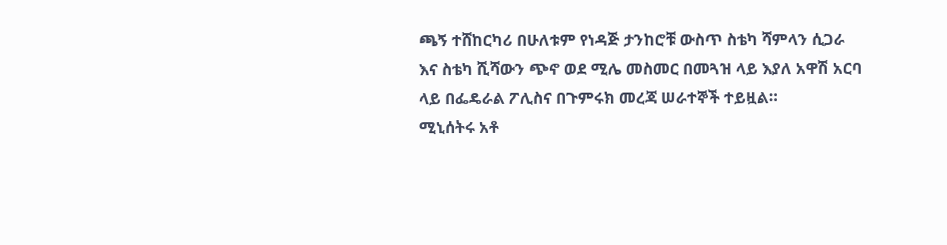ጫኝ ተሸከርካሪ በሁለቱም የነዳጅ ታንከሮቹ ውስጥ ስቴካ ሻምላን ሲጋራ እና ስቴካ ሺሻውን ጭኖ ወደ ሚሌ መስመር በመጓዝ ላይ እያለ አዋሽ አርባ ላይ በፌዴራል ፖሊስና በጉምሩክ መረጃ ሠራተኞች ተይዟል።
ሚኒሰትሩ አቶ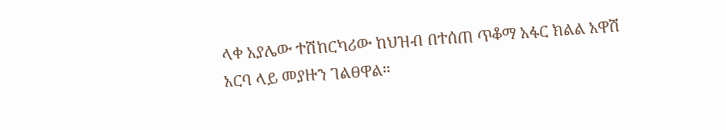ላቀ አያሌው ተሽከርካሪው ከህዝብ በተሰጠ ጥቆማ አፋር ክልል አዋሽ አርባ ላይ መያዙን ገልፀዋል።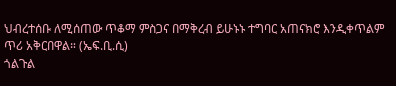ህብረተሰቡ ለሚሰጠው ጥቆማ ምስጋና በማቅረብ ይሁኑኑ ተግባር አጠናክሮ እንዲቀጥልም ጥሪ አቅርበዋል። (ኤፍ.ቢ.ሲ)
ጎልጉል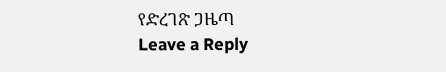የድረገጽ ጋዜጣ
Leave a Reply